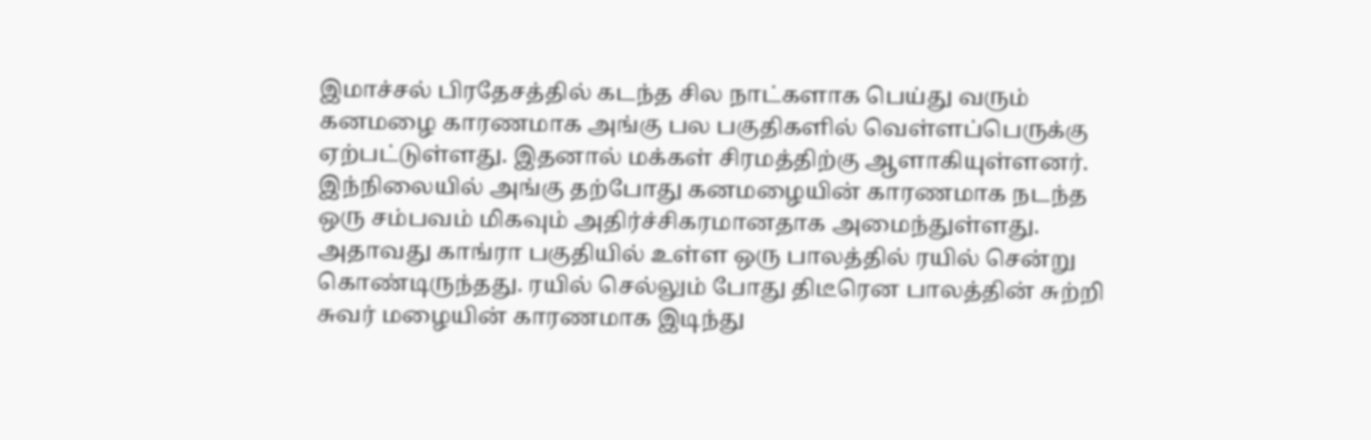இமாச்சல் பிரதேசத்தில் கடந்த சில நாட்களாக பெய்து வரும் கனமழை காரணமாக அங்கு பல பகுதிகளில் வெள்ளப்பெருக்கு ஏற்பட்டுள்ளது. இதனால் மக்கள் சிரமத்திற்கு ஆளாகியுள்ளனர். இந்நிலையில் அங்கு தற்போது கனமழையின் காரணமாக நடந்த ஒரு சம்பவம் மிகவும் அதிர்ச்சிகரமானதாக அமைந்துள்ளது.
அதாவது காங்ரா பகுதியில் உள்ள ஒரு பாலத்தில் ரயில் சென்று கொண்டிருந்தது. ரயில் செல்லும் போது திடீரென பாலத்தின் சுற்றி சுவர் மழையின் காரணமாக இடிந்து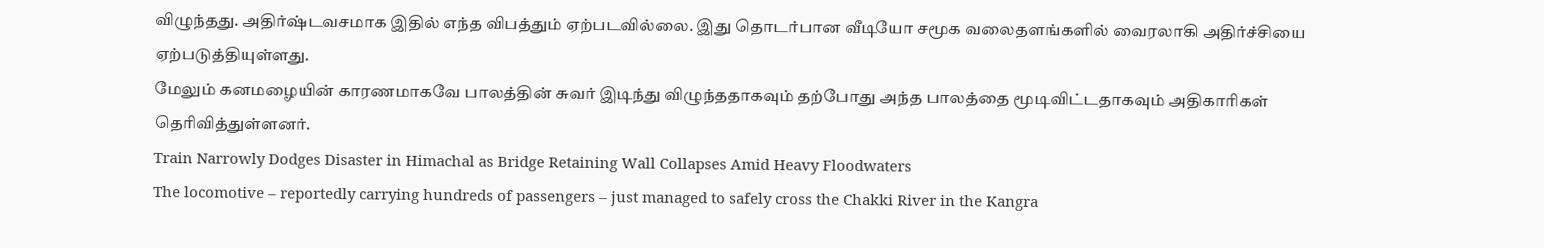விழுந்தது. அதிர்ஷ்டவசமாக இதில் எந்த விபத்தும் ஏற்படவில்லை. இது தொடர்பான வீடியோ சமூக வலைதளங்களில் வைரலாகி அதிர்ச்சியை ஏற்படுத்தியுள்ளது.
மேலும் கனமழையின் காரணமாகவே பாலத்தின் சுவர் இடிந்து விழுந்ததாகவும் தற்போது அந்த பாலத்தை மூடிவிட்டதாகவும் அதிகாரிகள் தெரிவித்துள்ளனர்.
Train Narrowly Dodges Disaster in Himachal as Bridge Retaining Wall Collapses Amid Heavy Floodwaters
The locomotive – reportedly carrying hundreds of passengers – just managed to safely cross the Chakki River in the Kangra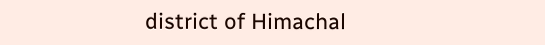district of Himachal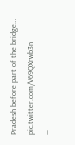Pradesh before part of the bridge… pic.twitter.com/V69QXrwb3n
—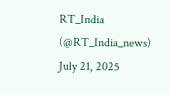RT_India (@RT_India_news) July 21, 2025